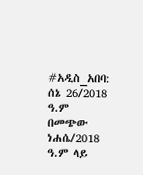#አዲስ_አበባ: ሰኔ 26/2018 ዓ.ም በመጭው ነሐሴ/2018 ዓ.ም ላይ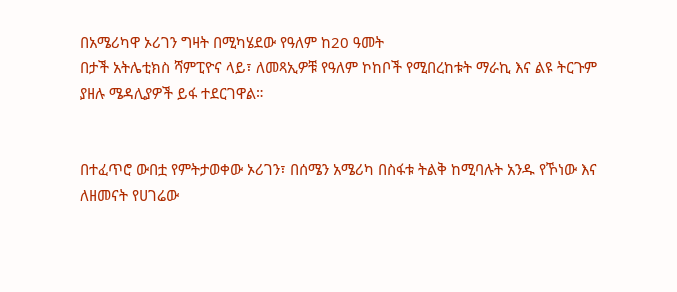በአሜሪካዋ ኦሪገን ግዛት በሚካሄደው የዓለም ከ20 ዓመት
በታች አትሌቲክስ ሻምፒዮና ላይ፣ ለመጻኢዎቹ የዓለም ኮከቦች የሚበረከቱት ማራኪ እና ልዩ ትርጉም ያዘሉ ሜዳሊያዎች ይፋ ተደርገዋል።


በተፈጥሮ ውበቷ የምትታወቀው ኦሪገን፣ በሰሜን አሜሪካ በስፋቱ ትልቅ ከሚባሉት አንዱ የኾነው እና ለዘመናት የሀገሬው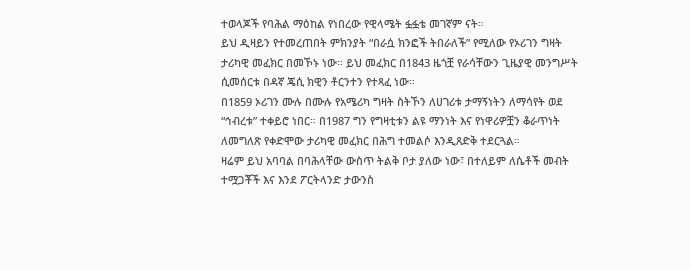ተወላጆች የባሕል ማዕከል የነበረው የዊላሜት ፏፏቴ መገኛም ናት።
ይህ ዲዛይን የተመረጠበት ምክንያት “በራሷ ክንፎች ትበራለች” የሚለው የኦሪገን ግዛት ታሪካዊ መፈክር በመኾኑ ነው። ይህ መፈክር በ1843 ዜጎቿ የራሳቸውን ጊዜያዊ መንግሥት ሲመሰርቱ በዳኛ ጄሲ ክዊን ቶርንተን የተጻፈ ነው።
በ1859 ኦሪገን ሙሉ በሙሉ የአሜሪካ ግዛት ስትኾን ለሀገሪቱ ታማኝነትን ለማሳየት ወደ “ኅብረቱ” ተቀይሮ ነበር። በ1987 ግን የግዛቲቱን ልዩ ማንነት እና የነዋሪዎቿን ቆራጥነት ለመግለጽ የቀድሞው ታሪካዊ መፈክር በሕግ ተመልሶ እንዲጸድቅ ተደርጓል።
ዛሬም ይህ አባባል በባሕላቸው ውስጥ ትልቅ ቦታ ያለው ነው፣ በተለይም ለሴቶች መብት ተሟጋቾች እና እንደ ፖርትላንድ ታውንስ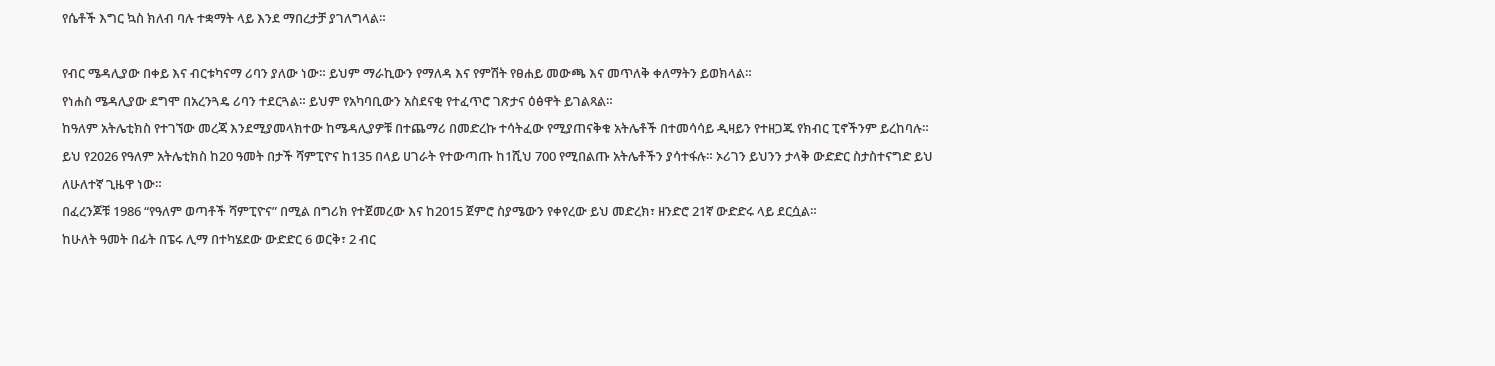የሴቶች እግር ኳስ ክለብ ባሉ ተቋማት ላይ እንደ ማበረታቻ ያገለግላል።

የብር ሜዳሊያው በቀይ እና ብርቱካናማ ሪባን ያለው ነው። ይህም ማራኪውን የማለዳ እና የምሽት የፀሐይ መውጫ እና መጥለቅ ቀለማትን ይወክላል።
የነሐስ ሜዳሊያው ደግሞ በአረንጓዴ ሪባን ተደርጓል። ይህም የአካባቢውን አስደናቂ የተፈጥሮ ገጽታና ዕፅዋት ይገልጻል።
ከዓለም አትሌቲክስ የተገኘው መረጃ እንደሚያመላክተው ከሜዳሊያዎቹ በተጨማሪ በመድረኩ ተሳትፈው የሚያጠናቅቁ አትሌቶች በተመሳሳይ ዲዛይን የተዘጋጁ የክብር ፒኖችንም ይረከባሉ።
ይህ የ2026 የዓለም አትሌቲክስ ከ20 ዓመት በታች ሻምፒዮና ከ135 በላይ ሀገራት የተውጣጡ ከ1ሺህ 700 የሚበልጡ አትሌቶችን ያሳተፋሉ። ኦሪገን ይህንን ታላቅ ውድድር ስታስተናግድ ይህ ለሁለተኛ ጊዜዋ ነው።
በፈረንጆቹ 1986 “የዓለም ወጣቶች ሻምፒዮና” በሚል በግሪክ የተጀመረው እና ከ2015 ጀምሮ ስያሜውን የቀየረው ይህ መድረክ፣ ዘንድሮ 21ኛ ውድድሩ ላይ ደርሷል።
ከሁለት ዓመት በፊት በፔሩ ሊማ በተካሄደው ውድድር 6 ወርቅ፣ 2 ብር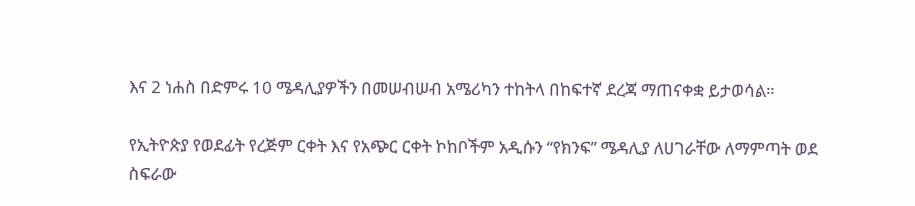እና 2 ነሐስ በድምሩ 10 ሜዳሊያዎችን በመሠብሠብ አሜሪካን ተከትላ በከፍተኛ ደረጃ ማጠናቀቋ ይታወሳል።

የኢትዮጵያ የወደፊት የረጅም ርቀት እና የአጭር ርቀት ኮከቦችም አዲሱን “የክንፍ” ሜዳሊያ ለሀገራቸው ለማምጣት ወደ ስፍራው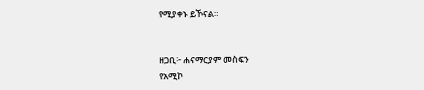የሚያቀኑ ይኾናል።


ዘጋቢ፦ ሐናማርያም መስፍን
የአሚኮ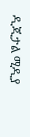ዲጂታል ሚዲያ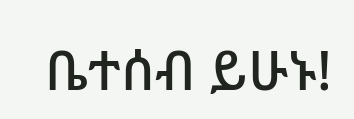ቤተሰብ ይሁኑ!